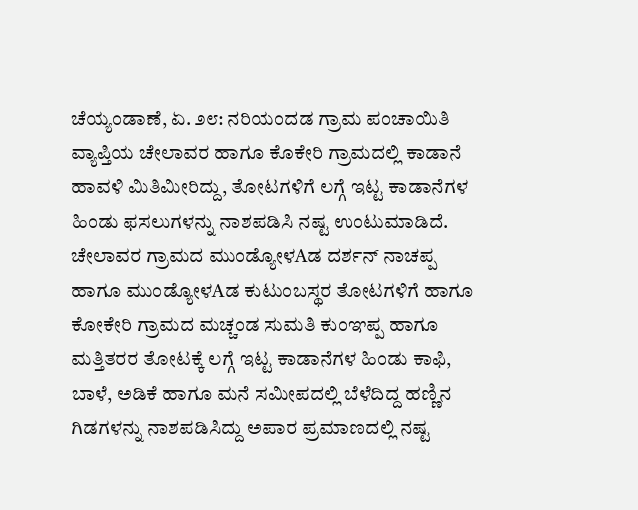ಚೆಯ್ಯಂಡಾಣೆ, ಏ. ೨೮: ನರಿಯಂದಡ ಗ್ರಾಮ ಪಂಚಾಯಿತಿ ವ್ಯಾಪ್ತಿಯ ಚೇಲಾವರ ಹಾಗೂ ಕೊಕೇರಿ ಗ್ರಾಮದಲ್ಲಿ ಕಾಡಾನೆ ಹಾವಳಿ ಮಿತಿಮೀರಿದ್ದು, ತೋಟಗಳಿಗೆ ಲಗ್ಗೆ ಇಟ್ಟ ಕಾಡಾನೆಗಳ ಹಿಂಡು ಫಸಲುಗಳನ್ನು ನಾಶಪಡಿಸಿ ನಷ್ಟ ಉಂಟುಮಾಡಿದೆ.
ಚೇಲಾವರ ಗ್ರಾಮದ ಮುಂಡ್ಯೋಳAಡ ದರ್ಶನ್ ನಾಚಪ್ಪ ಹಾಗೂ ಮುಂಡ್ಯೋಳAಡ ಕುಟುಂಬಸ್ಥರ ತೋಟಗಳಿಗೆ ಹಾಗೂ ಕೋಕೇರಿ ಗ್ರಾಮದ ಮಚ್ಚಂಡ ಸುಮತಿ ಕುಂಞಪ್ಪ ಹಾಗೂ ಮತ್ತಿತರರ ತೋಟಕ್ಕೆ ಲಗ್ಗೆ ಇಟ್ಟ ಕಾಡಾನೆಗಳ ಹಿಂಡು ಕಾಫಿ, ಬಾಳೆ, ಅಡಿಕೆ ಹಾಗೂ ಮನೆ ಸಮೀಪದಲ್ಲಿ ಬೆಳೆದಿದ್ದ ಹಣ್ಣಿನ ಗಿಡಗಳನ್ನು ನಾಶಪಡಿಸಿದ್ದು ಅಪಾರ ಪ್ರಮಾಣದಲ್ಲಿ ನಷ್ಟ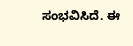ಸಂಭವಿಸಿದೆ. ಈ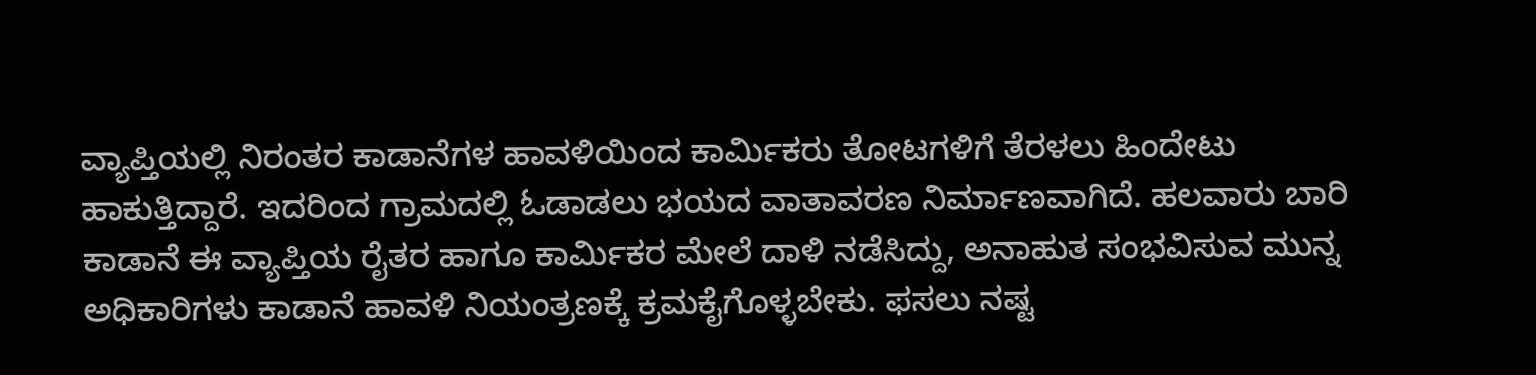ವ್ಯಾಪ್ತಿಯಲ್ಲಿ ನಿರಂತರ ಕಾಡಾನೆಗಳ ಹಾವಳಿಯಿಂದ ಕಾರ್ಮಿಕರು ತೋಟಗಳಿಗೆ ತೆರಳಲು ಹಿಂದೇಟು ಹಾಕುತ್ತಿದ್ದಾರೆ. ಇದರಿಂದ ಗ್ರಾಮದಲ್ಲಿ ಓಡಾಡಲು ಭಯದ ವಾತಾವರಣ ನಿರ್ಮಾಣವಾಗಿದೆ. ಹಲವಾರು ಬಾರಿ ಕಾಡಾನೆ ಈ ವ್ಯಾಪ್ತಿಯ ರೈತರ ಹಾಗೂ ಕಾರ್ಮಿಕರ ಮೇಲೆ ದಾಳಿ ನಡೆಸಿದ್ದು, ಅನಾಹುತ ಸಂಭವಿಸುವ ಮುನ್ನ ಅಧಿಕಾರಿಗಳು ಕಾಡಾನೆ ಹಾವಳಿ ನಿಯಂತ್ರಣಕ್ಕೆ ಕ್ರಮಕೈಗೊಳ್ಳಬೇಕು. ಫಸಲು ನಷ್ಟ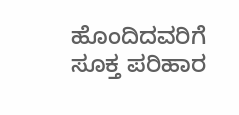ಹೊಂದಿದವರಿಗೆ ಸೂಕ್ತ ಪರಿಹಾರ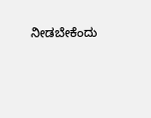ನೀಡಬೇಕೆಂದು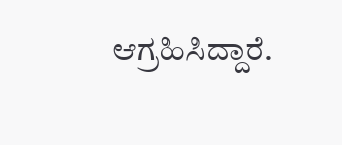ಆಗ್ರಹಿಸಿದ್ದಾರೆ.